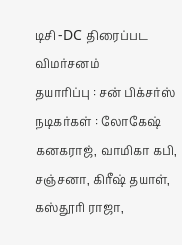டிசி -DC திரைப்பட விமர்சனம்
தயாரிப்பு : சன் பிக்சர்ஸ்
நடிகர்கள் : லோகேஷ் கனகராஜ், வாமிகா கபி, சஞ்சனா, கிரீஷ் தயாள், கஸ்தூரி ராஜா,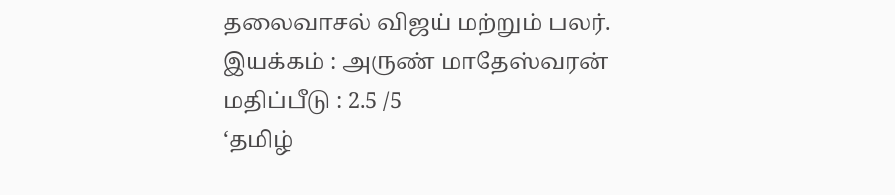தலைவாசல் விஜய் மற்றும் பலர்.
இயக்கம் : அருண் மாதேஸ்வரன்
மதிப்பீடு : 2.5 /5
‘தமிழ்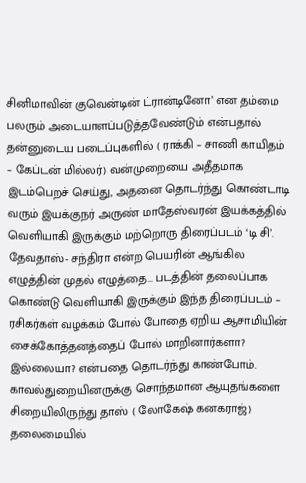சினிமாவின் குவென்டின் ட்ரான்டினோ’ என தம்மை பலரும் அடையாளப்படுத்தவேண்டும் என்பதால் தன்னுடைய படைப்புகளில் ( ராக்கி – சாணி காயிதம் – கேப்டன் மில்லர்) வன்முறையை அதீதமாக இடம்பெறச் செய்து, அதனை தொடர்ந்து கொண்டாடி வரும் இயக்குநர் அருண் மாதேஸ்வரன் இயக்கத்தில் வெளியாகி இருக்கும் மற்றொரு திரைப்படம் ‘டி சி’. தேவதாஸ்- சந்திரா என்ற பெயரின் ஆங்கில எழுத்தின் முதல் எழுத்தை… படத்தின் தலைப்பாக கொண்டு வெளியாகி இருக்கும் இந்த திரைப்படம் – ரசிகர்கள் வழக்கம் போல் போதை ஏறிய ஆசாமியின் சைக்கோத்தனத்தைப் போல் மாறினார்களா? இல்லையா? என்பதை தொடர்ந்து காண்போம்.
காவல்துறையினருக்கு சொந்தமான ஆயுதங்களை சிறையிலிருந்து தாஸ் ( லோகேஷ் கனகராஜ்) தலைமையில்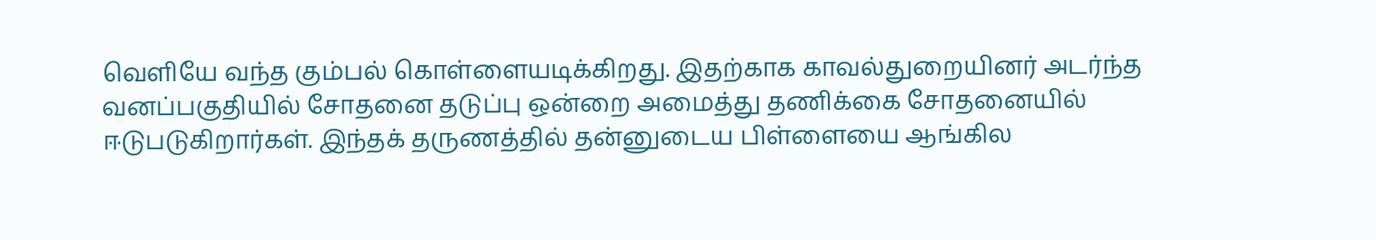வெளியே வந்த கும்பல் கொள்ளையடிக்கிறது. இதற்காக காவல்துறையினர் அடர்ந்த வனப்பகுதியில் சோதனை தடுப்பு ஒன்றை அமைத்து தணிக்கை சோதனையில் ஈடுபடுகிறார்கள். இந்தக் தருணத்தில் தன்னுடைய பிள்ளையை ஆங்கில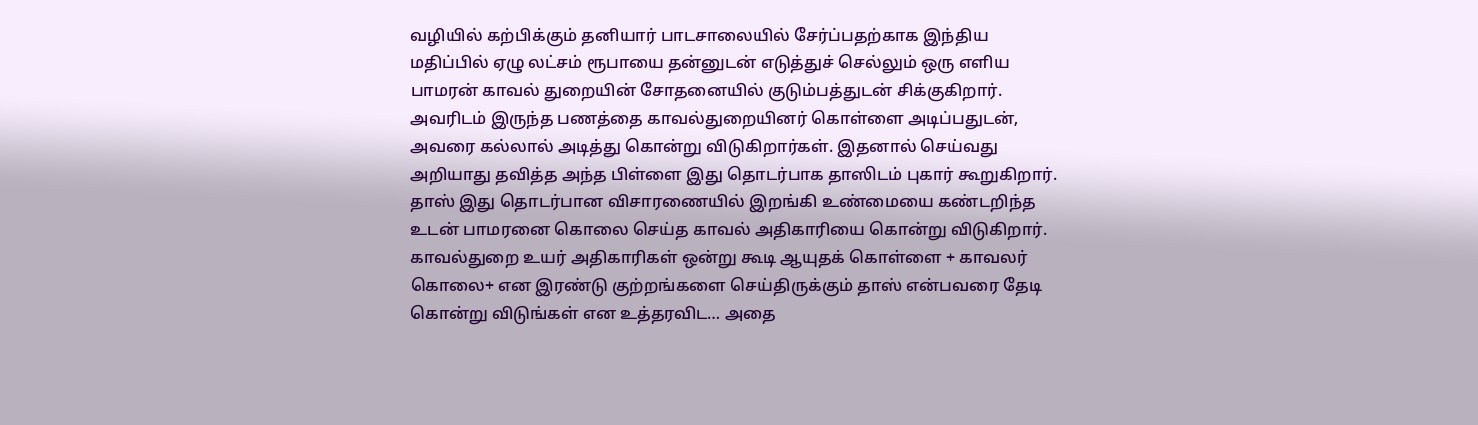வழியில் கற்பிக்கும் தனியார் பாடசாலையில் சேர்ப்பதற்காக இந்திய மதிப்பில் ஏழு லட்சம் ரூபாயை தன்னுடன் எடுத்துச் செல்லும் ஒரு எளிய பாமரன் காவல் துறையின் சோதனையில் குடும்பத்துடன் சிக்குகிறார். அவரிடம் இருந்த பணத்தை காவல்துறையினர் கொள்ளை அடிப்பதுடன், அவரை கல்லால் அடித்து கொன்று விடுகிறார்கள். இதனால் செய்வது அறியாது தவித்த அந்த பிள்ளை இது தொடர்பாக தாஸிடம் புகார் கூறுகிறார். தாஸ் இது தொடர்பான விசாரணையில் இறங்கி உண்மையை கண்டறிந்த உடன் பாமரனை கொலை செய்த காவல் அதிகாரியை கொன்று விடுகிறார். காவல்துறை உயர் அதிகாரிகள் ஒன்று கூடி ஆயுதக் கொள்ளை + காவலர் கொலை+ என இரண்டு குற்றங்களை செய்திருக்கும் தாஸ் என்பவரை தேடி கொன்று விடுங்கள் என உத்தரவிட… அதை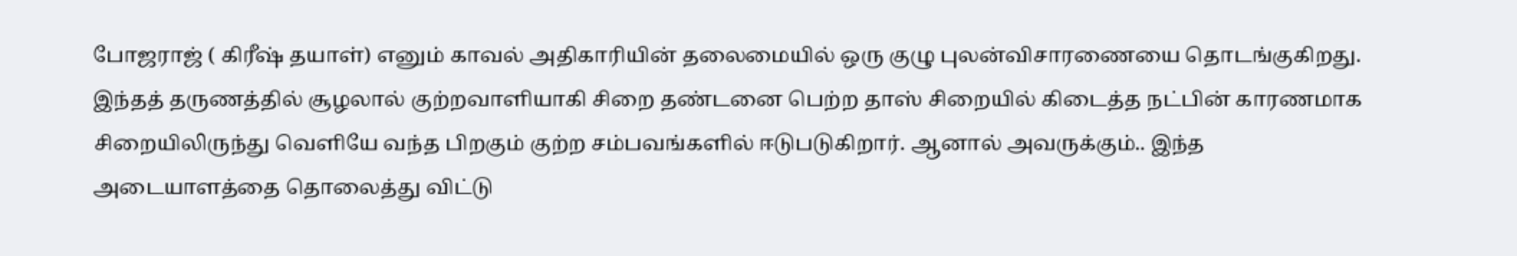போஜராஜ் ( கிரீஷ் தயாள்) எனும் காவல் அதிகாரியின் தலைமையில் ஒரு குழு புலன்விசாரணையை தொடங்குகிறது. இந்தத் தருணத்தில் சூழலால் குற்றவாளியாகி சிறை தண்டனை பெற்ற தாஸ் சிறையில் கிடைத்த நட்பின் காரணமாக சிறையிலிருந்து வெளியே வந்த பிறகும் குற்ற சம்பவங்களில் ஈடுபடுகிறார். ஆனால் அவருக்கும்.. இந்த அடையாளத்தை தொலைத்து விட்டு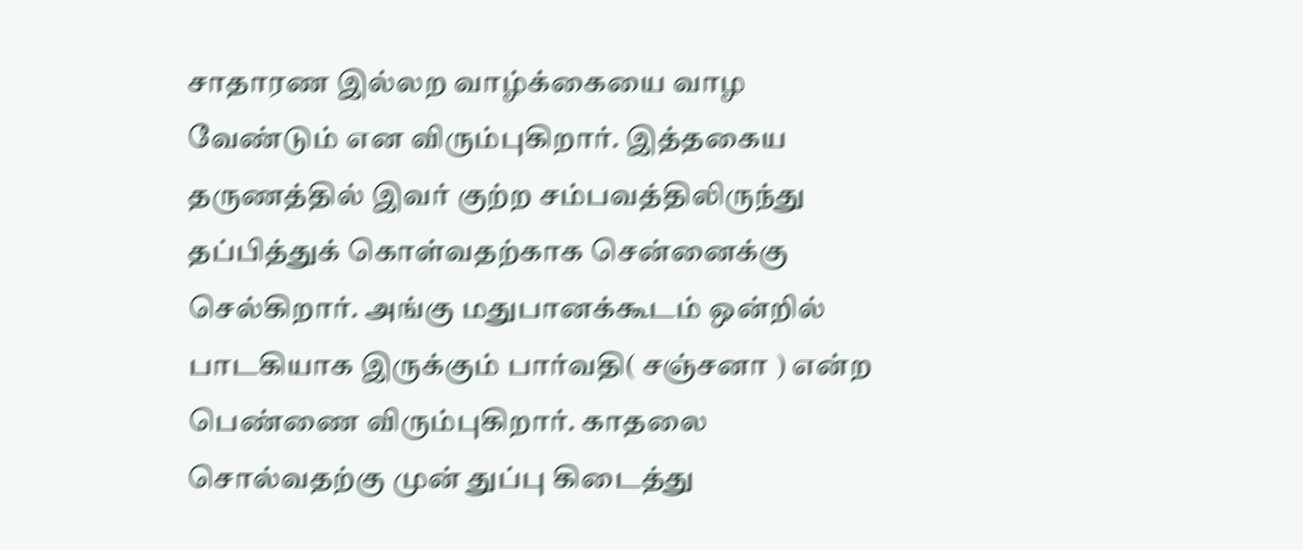சாதாரண இல்லற வாழ்க்கையை வாழ வேண்டும் என விரும்புகிறார். இத்தகைய தருணத்தில் இவர் குற்ற சம்பவத்திலிருந்து தப்பித்துக் கொள்வதற்காக சென்னைக்கு செல்கிறார். அங்கு மதுபானக்கூடம் ஒன்றில் பாடகியாக இருக்கும் பார்வதி( சஞ்சனா ) என்ற பெண்ணை விரும்புகிறார். காதலை சொல்வதற்கு முன் துப்பு கிடைத்து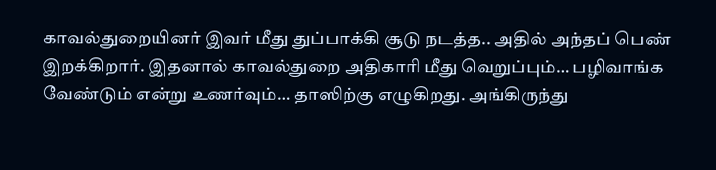காவல்துறையினர் இவர் மீது துப்பாக்கி சூடு நடத்த.. அதில் அந்தப் பெண் இறக்கிறார். இதனால் காவல்துறை அதிகாரி மீது வெறுப்பும்… பழிவாங்க வேண்டும் என்று உணர்வும்… தாஸிற்கு எழுகிறது. அங்கிருந்து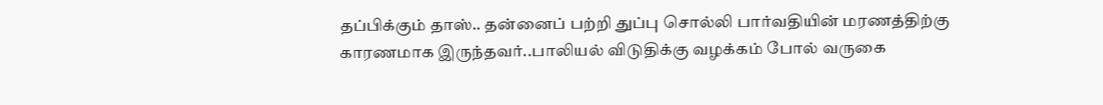தப்பிக்கும் தாஸ்.. தன்னைப் பற்றி துப்பு சொல்லி பார்வதியின் மரணத்திற்கு காரணமாக இருந்தவர்..பாலியல் விடுதிக்கு வழக்கம் போல் வருகை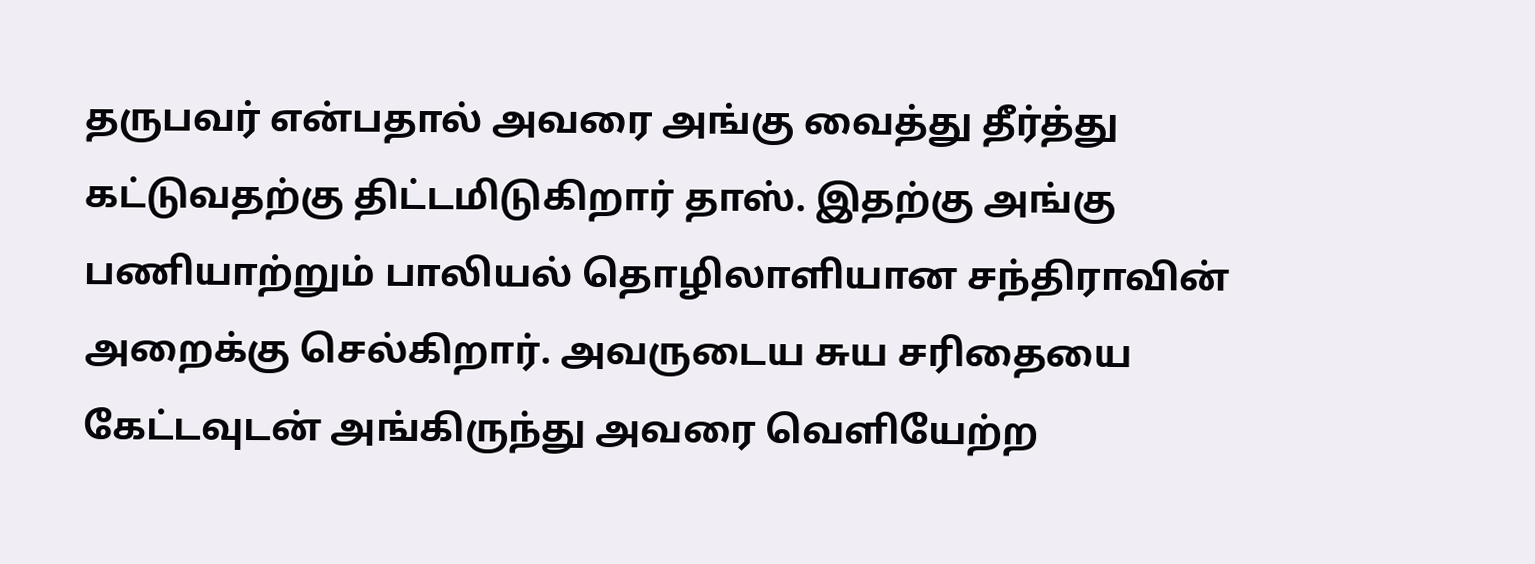தருபவர் என்பதால் அவரை அங்கு வைத்து தீர்த்து கட்டுவதற்கு திட்டமிடுகிறார் தாஸ். இதற்கு அங்கு பணியாற்றும் பாலியல் தொழிலாளியான சந்திராவின் அறைக்கு செல்கிறார். அவருடைய சுய சரிதையை கேட்டவுடன் அங்கிருந்து அவரை வெளியேற்ற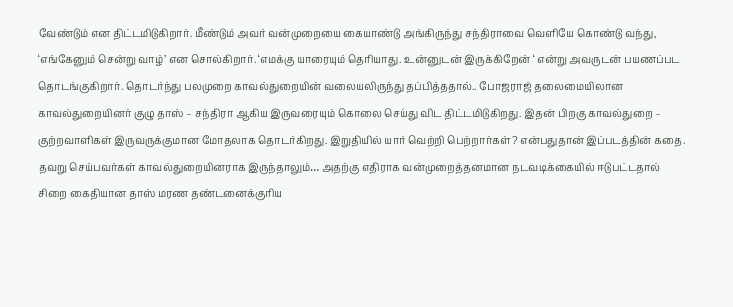வேண்டும் என திட்டமிடுகிறார். மீண்டும் அவர் வன்முறையை கையாண்டு அங்கிருந்து சந்திராவை வெளியே கொண்டு வந்து, ‘எங்கேனும் சென்று வாழ்’ என சொல்கிறார். ‘எமக்கு யாரையும் தெரியாது. உன்னுடன் இருக்கிறேன் ‘ என்று அவருடன் பயணப்பட தொடங்குகிறார். தொடர்ந்து பலமுறை காவல்துறையின் வலையலிருந்து தப்பித்ததால்.. போஜராஜ் தலைமையிலான காவல்துறையினர் குழு தாஸ் – சந்திரா ஆகிய இருவரையும் கொலை செய்து விட திட்டமிடுகிறது. இதன் பிறகு காவல்துறை – குற்றவாளிகள் இருவருக்குமான மோதலாக தொடர்கிறது. இறுதியில் யார் வெற்றி பெற்றார்கள்? என்பதுதான் இப்படத்தின் கதை.
தவறு செய்பவர்கள் காவல்துறையினராக இருந்தாலும்… அதற்கு எதிராக வன்முறைத்தனமான நடவடிக்கையில் ஈடுபட்டதால் சிறை கைதியான தாஸ் மரண தண்டனைக்குரிய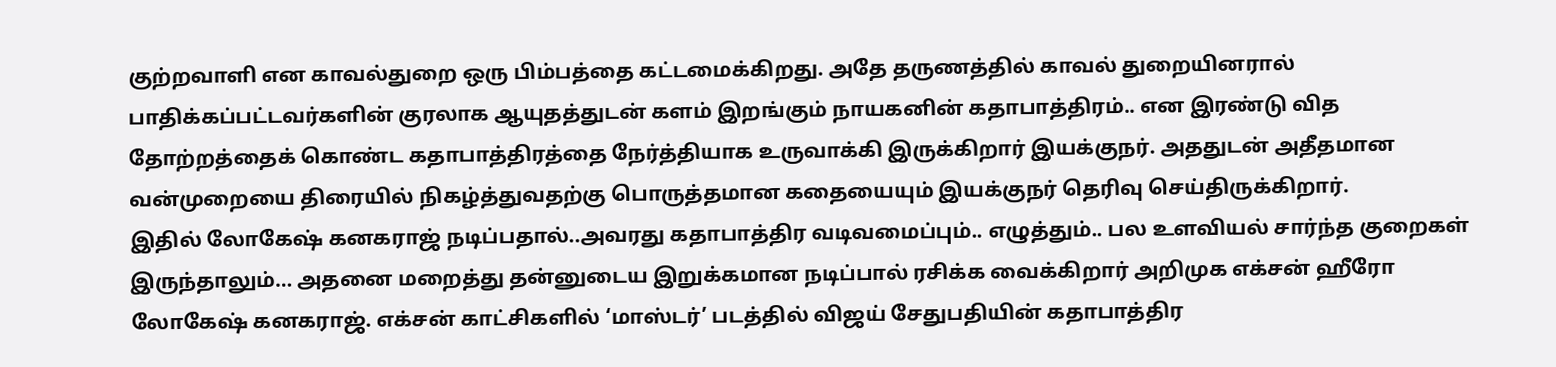குற்றவாளி என காவல்துறை ஒரு பிம்பத்தை கட்டமைக்கிறது. அதே தருணத்தில் காவல் துறையினரால் பாதிக்கப்பட்டவர்களின் குரலாக ஆயுதத்துடன் களம் இறங்கும் நாயகனின் கதாபாத்திரம்.. என இரண்டு வித தோற்றத்தைக் கொண்ட கதாபாத்திரத்தை நேர்த்தியாக உருவாக்கி இருக்கிறார் இயக்குநர். அததுடன் அதீதமான வன்முறையை திரையில் நிகழ்த்துவதற்கு பொருத்தமான கதையையும் இயக்குநர் தெரிவு செய்திருக்கிறார்.
இதில் லோகேஷ் கனகராஜ் நடிப்பதால்..அவரது கதாபாத்திர வடிவமைப்பும்.. எழுத்தும்.. பல உளவியல் சார்ந்த குறைகள் இருந்தாலும்… அதனை மறைத்து தன்னுடைய இறுக்கமான நடிப்பால் ரசிக்க வைக்கிறார் அறிமுக எக்சன் ஹீரோ லோகேஷ் கனகராஜ். எக்சன் காட்சிகளில் ‘மாஸ்டர்’ படத்தில் விஜய் சேதுபதியின் கதாபாத்திர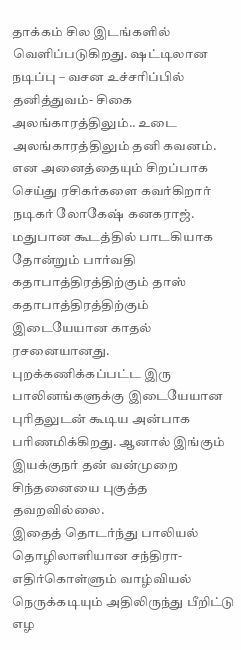தாக்கம் சில இடங்களில் வெளிப்படுகிறது. ஷட்டிலான நடிப்பு – வசன உச்சரிப்பில் தனித்துவம்- சிகை அலங்காரத்திலும்.. உடை அலங்காரத்திலும் தனி கவனம். என அனைத்தையும் சிறப்பாக செய்து ரசிகர்களை கவர்கிறார் நடிகர் லோகேஷ் கனகராஜ்.
மதுபான கூடத்தில் பாடகியாக தோன்றும் பார்வதி கதாபாத்திரத்திற்கும் தாஸ் கதாபாத்திரத்திற்கும் இடையேயான காதல் ரசனையானது. புறக்கணிக்கப்பட்ட இரு பாலினங்களுக்கு இடையேயான புரிதலுடன் கூடிய அன்பாக பரிணமிக்கிறது. ஆனால் இங்கும் இயக்குநர் தன் வன்முறை சிந்தனையை புகுத்த தவறவில்லை.
இதைத் தொடர்ந்து பாலியல் தொழிலாளியான சந்திரா- எதிர்கொள்ளும் வாழ்வியல் நெருக்கடியும் அதிலிருந்து பீறிட்டு எழ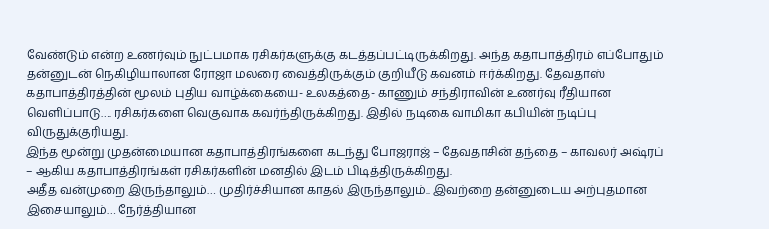வேண்டும் என்ற உணர்வும் நுட்பமாக ரசிகர்களுக்கு கடத்தப்பட்டிருக்கிறது. அந்த கதாபாத்திரம் எப்போதும் தன்னுடன் நெகிழியாலான ரோஜா மலரை வைத்திருக்கும் குறியீடு கவனம் ஈர்க்கிறது. தேவதாஸ் கதாபாத்திரத்தின் மூலம் புதிய வாழ்க்கையை- உலகத்தை- காணும் சந்திராவின் உணர்வு ரீதியான வெளிப்பாடு…. ரசிகர்களை வெகுவாக கவர்ந்திருக்கிறது. இதில் நடிகை வாமிகா கபியின் நடிப்பு விருதுக்குரியது.
இந்த மூன்று முதன்மையான கதாபாத்திரங்களை கடந்து போஜராஜ் – தேவதாசின் தந்தை – காவலர் அஷ்ரப் – ஆகிய கதாபாத்திரங்கள் ரசிகர்களின் மனதில் இடம் பிடித்திருக்கிறது.
அதீத வன்முறை இருந்தாலும்… முதிர்ச்சியான காதல் இருந்தாலும்.. இவற்றை தன்னுடைய அற்புதமான இசையாலும்… நேர்த்தியான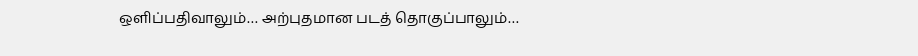ஒளிப்பதிவாலும்… அற்புதமான படத் தொகுப்பாலும்…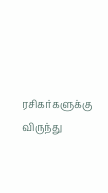ரசிகர்களுக்கு விருந்து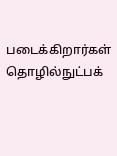படைக்கிறார்கள் தொழில்நுட்பக்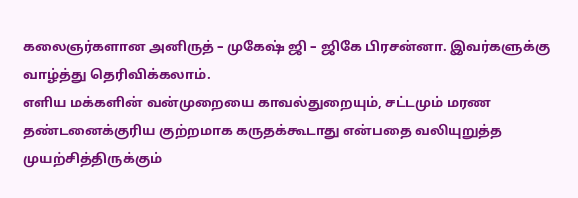கலைஞர்களான அனிருத் – முகேஷ் ஜி – ஜிகே பிரசன்னா. இவர்களுக்கு வாழ்த்து தெரிவிக்கலாம்.
எளிய மக்களின் வன்முறையை காவல்துறையும், சட்டமும் மரண தண்டனைக்குரிய குற்றமாக கருதக்கூடாது என்பதை வலியுறுத்த முயற்சித்திருக்கும்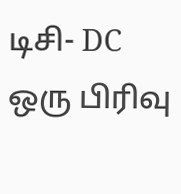டிசி- DC ஒரு பிரிவு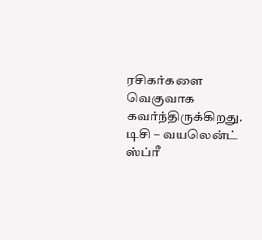ரசிகர்களை வெகுவாக கவர்ந்திருக்கிறது.
டிசி – வயலென்ட் ஸ்ப்ரீ